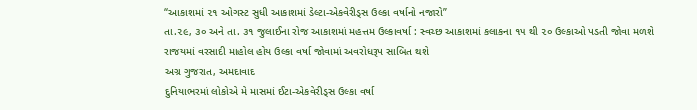“આકાશમાં ૨૧ ઓગસ્ટ સુધી આકાશમાં ડેલ્ટા-એકવેરીડ્સ ઉલ્કા વર્ષાનો નજારો”
તા.૨૯, ૩૦ અને તા. ૩૧ જુલાઈના રોજ આકાશમાં મહત્તમ ઉલ્કાવર્ષા : સ્વચ્છ આકાશમાં કલાકના ૧૫ થી ૨૦ ઉલ્કાઓ પડતી જોવા મળશે
રાજયમાં વરસાદી માહોલ હોય ઉલ્કા વર્ષા જોવામાં અવરોધરૂપ સાબિત થશે
અગ્ર ગુજરાત, અમદાવાદ
દુનિયાભરમાં લોકોએ મે માસમાં ઈટા-એકવેરીડ્સ ઉલ્કા વર્ષા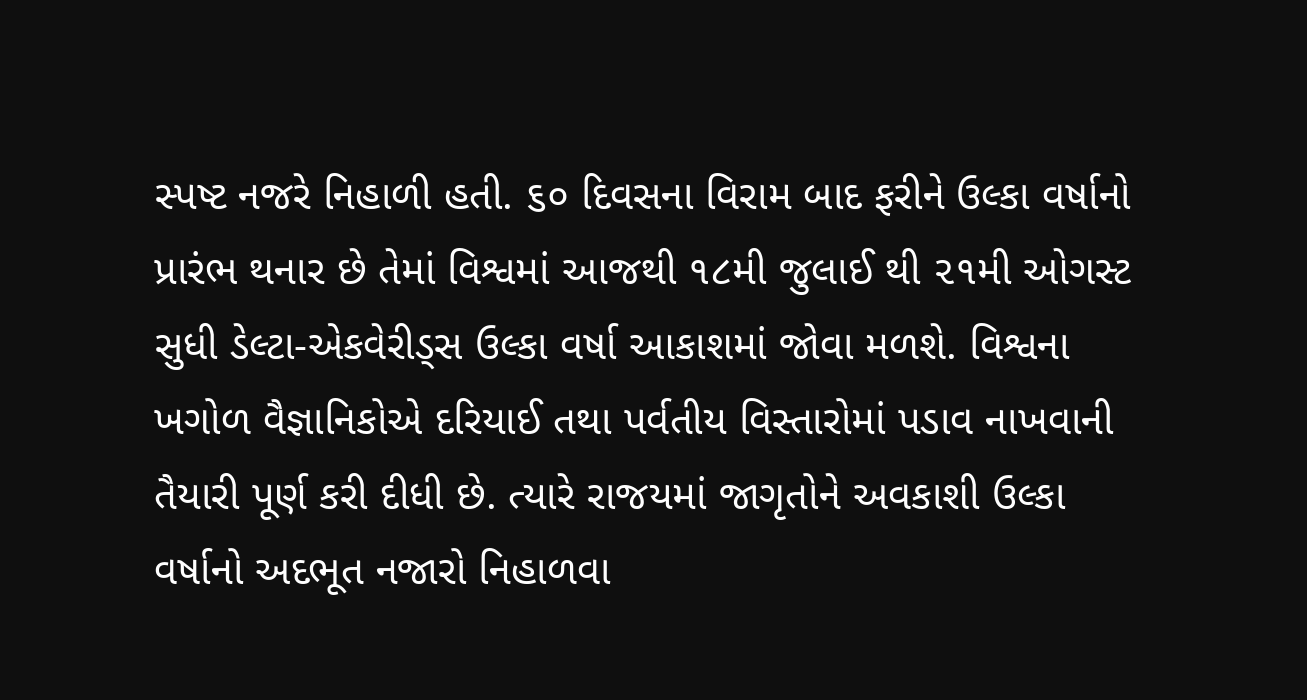સ્પષ્ટ નજરે નિહાળી હતી. ૬૦ દિવસના વિરામ બાદ ફરીને ઉલ્કા વર્ષાનો પ્રારંભ થનાર છે તેમાં વિશ્વમાં આજથી ૧૮મી જુલાઈ થી ૨૧મી ઓગસ્ટ સુધી ડેલ્ટા-એકવેરીડ્સ ઉલ્કા વર્ષા આકાશમાં જોવા મળશે. વિશ્વના ખગોળ વૈજ્ઞાનિકોએ દરિયાઈ તથા પર્વતીય વિસ્તારોમાં પડાવ નાખવાની તૈયારી પૂર્ણ કરી દીધી છે. ત્યારે રાજયમાં જાગૃતોને અવકાશી ઉલ્કા વર્ષાનો અદભૂત નજારો નિહાળવા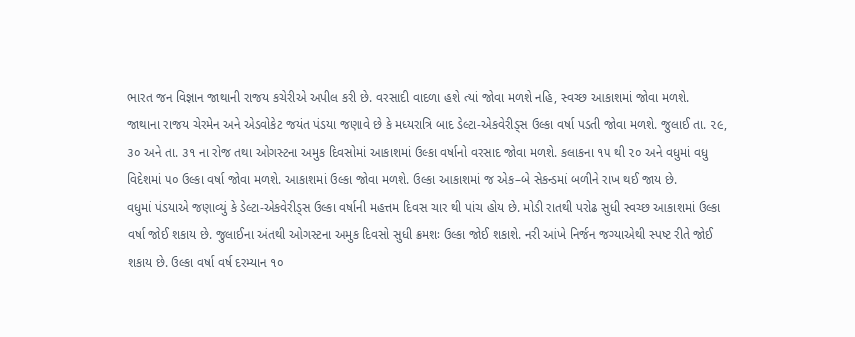ભારત જન વિજ્ઞાન જાથાની રાજય કચેરીએ અપીલ કરી છે. વરસાદી વાદળા હશે ત્યાં જોવા મળશે નહિ, સ્વચ્છ આકાશમાં જોવા મળશે.
જાથાના રાજય ચેરમેન અને એડવોકેટ જયંત પંડયા જણાવે છે કે મધ્યરાત્રિ બાદ ડેલ્ટા-એકવેરીડ્સ ઉલ્કા વર્ષા પડતી જોવા મળશે. જુલાઈ તા. ૨૯, ૩૦ અને તા. ૩૧ ના રોજ તથા ઓગસ્ટના અમુક દિવસોમાં આકાશમાં ઉલ્કા વર્ષાનો વરસાદ જોવા મળશે. કલાકના ૧૫ થી ૨૦ અને વધુમાં વધુ વિદેશમાં ૫૦ ઉલ્કા વર્ષા જોવા મળશે. આકાશમાં ઉલ્કા જોવા મળશે. ઉલ્કા આકાશમાં જ એક–બે સેકન્ડમાં બળીને રાખ થઈ જાય છે.
વધુમાં પંડયાએ જણાવ્યું કે ડેલ્ટા-એકવેરીડ્સ ઉલ્કા વર્ષાની મહત્તમ દિવસ ચાર થી પાંચ હોય છે. મોડી રાતથી પરોઢ સુધી સ્વચ્છ આકાશમાં ઉલ્કા વર્ષા જોઈ શકાય છે. જુલાઈના અંતથી ઓગસ્ટના અમુક દિવસો સુધી ક્રમશઃ ઉલ્કા જોઈ શકાશે. નરી આંખે નિર્જન જગ્યાએથી સ્પષ્ટ રીતે જોઈ શકાય છે. ઉલ્કા વર્ષા વર્ષ દરમ્યાન ૧૦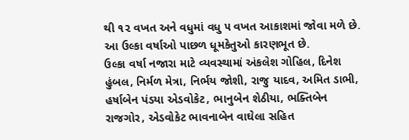થી ૧૨ વખત અને વધુમાં વધુ ૫ વખત આકાશમાં જોવા મળે છે. આ ઉલ્કા વર્ષાઓ પાછળ ધૂમકેતુઓ કારણભૂત છે.
ઉલ્કા વર્ષા નજારા માટે વ્યવસ્થામાં અંકલેશ ગોહિલ, દિનેશ હુંબલ, નિર્મળ મેત્રા, નિર્ભય જોશી, રાજુ યાદવ, અમિત ડાભી, હર્ષાબેન પંડયા એડવોકેટ, ભાનુબેન શેઠીયા, ભક્તિબેન રાજગોર, એડવોકેટ ભાવનાબેન વાઘેલા સહિત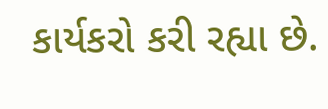કાર્યકરો કરી રહ્યા છે.